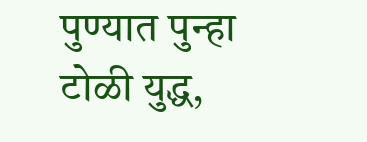पुण्यात पुन्हा टोळी युद्ध,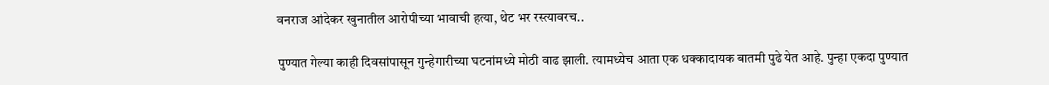वनराज आंदेकर खुनातील आरोपीच्या भावाची हत्या, थेट भर रस्त्यावरच..

पुण्यात गेल्या काही दिवसांपासून गुन्हेगारीच्या घटनांमध्ये मोठी वाढ झाली. त्यामध्येच आता एक धक्कादायक बातमी पुढे येत आहे. पुन्हा एकदा पुण्यात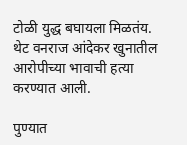टोळी युद्ध बघायला मिळतंय. थेट वनराज आंदेकर खुनातील आरोपीच्या भावाची हत्या करण्यात आली.

पुण्यात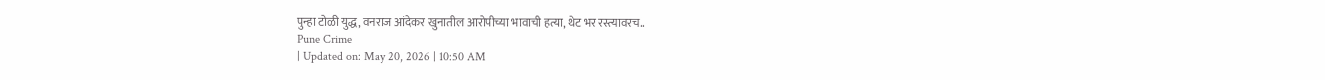पुन्हा टोळी युद्ध, वनराज आंदेकर खुनातील आरोपीच्या भावाची हत्या, थेट भर रस्त्यावरच..
Pune Crime
| Updated on: May 20, 2026 | 10:50 AM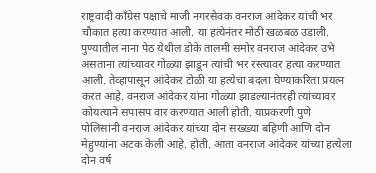राष्ट्रवादी काँग्रेस पक्षाचे माजी नगरसेवक वनराज आंदेकर यांची भर चौकात हत्या करण्यात आली. या हत्येनंतर मोठी खळबळ उडाली. पुण्यातील नाना पेठ येथील डोके तालमी समोर वनराज आंदेकर उभे असताना त्यांच्यावर गोळ्या झाडून त्यांची भर रस्त्यावर हत्या करण्यात आली. तेव्हापासून आंदेकर टोळी या हत्येचा बदला घेण्याकरिता प्रयत्न करत आहे. वनराज आंदेकर यांना गोळ्या झाडल्यानंतरही त्यांच्यावर कोयत्याने सपासप वार करण्यात आली होती. याप्रकरणी पुणे पोलिसांनी वनराज आंदेकर यांच्या दोन सख्ख्या बहिणी आणि दोन मेहुण्यांना अटक केली आहे. होती. आता वनराज आंदेकर यांच्या हत्येला दोन वर्ष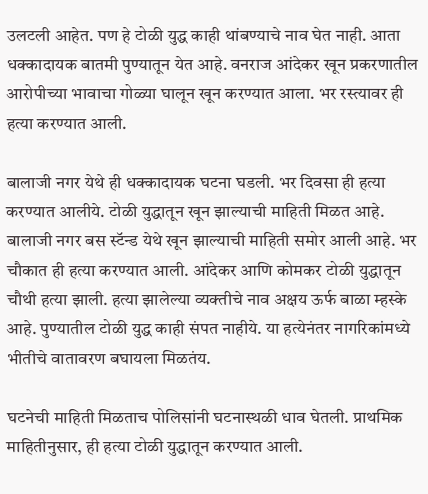उलटली आहेत. पण हे टोळी युद्ध काही थांबण्याचे नाव घेत नाही. आता धक्कादायक बातमी पुण्यातून येत आहे. वनराज आंदेकर खून प्रकरणातील आरोपीच्या भावाचा गोळ्या घालून खून करण्यात आला. भर रस्त्यावर ही हत्या करण्यात आली.

बालाजी नगर येथे ही धक्कादायक घटना घडली. भर दिवसा ही हत्या करण्यात आलीये. टोळी युद्धातून खून झाल्याची माहिती मिळत आहे. बालाजी नगर बस स्टॅन्ड येथे खून झाल्याची माहिती समोर आली आहे. भर चौकात ही हत्या करण्यात आली. आंदेकर आणि कोमकर टोळी युद्धातून चौथी हत्या झाली. हत्या झालेल्या व्यक्तीचे नाव अक्षय ऊर्फ बाळा म्हस्के आहे. पुण्यातील टोळी युद्ध काही संपत नाहीये. या हत्येनंतर नागरिकांमध्ये भीतीचे वातावरण बघायला मिळतंय.

घटनेची माहिती मिळताच पोलिसांनी घटनास्थळी धाव घेतली. प्राथमिक माहितीनुसार, ही हत्या टोळी युद्धातून करण्यात आली.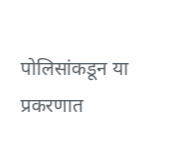पोलिसांकडून या प्रकरणात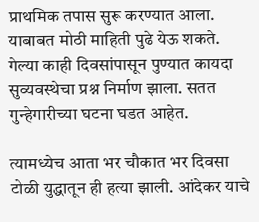प्राथमिक तपास सुरू करण्यात आला. याबाबत मोठी माहिती पुढे येऊ शकते. गेल्या काही दिवसांपासून पुण्यात कायदा सुव्यवस्थेचा प्रश्न निर्माण झाला. सतत गुन्हेगारीच्या घटना घडत आहेत.

त्यामध्येच आता भर चौकात भर दिवसा टोळी युद्धातून ही हत्या झाली. आंदेकर याचे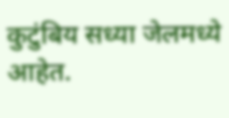कुटुंबिय सध्या जेलमध्ये आहेत.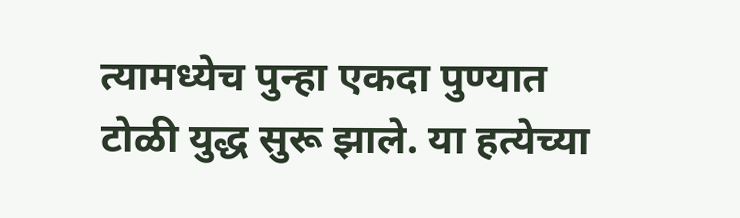त्यामध्येच पुन्हा एकदा पुण्यात टोळी युद्ध सुरू झाले. या हत्येच्या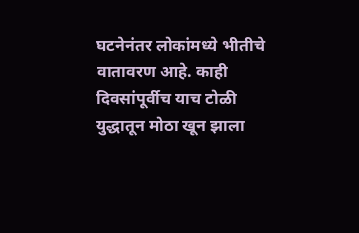घटनेनंतर लोकांमध्ये भीतीचे वातावरण आहे. काही दिवसांपूर्वीच याच टोळी युद्धातून मोठा खून झाला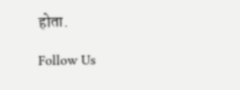होता.

Follow Us